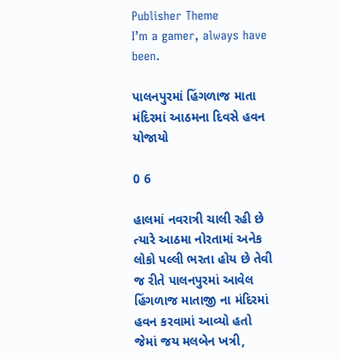Publisher Theme
I’m a gamer, always have been.

પાલનપુરમાં હિંગળાજ માતા મંદિરમાં આઠમના દિવસે હવન યોજાયો

0 6

હાલમાં નવરાત્રી ચાલી રહી છે ત્યારે આઠમા નોરતામાં અનેક લોકો પલ્લી ભરતા હોય છે તેવી જ રીતે પાલનપુરમાં આવેલ હિંગળાજ માતાજી ના મંદિરમાં હવન કરવામાં આવ્યો હતો જેમાં જય મલબેન ખત્રી,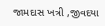જામદાસ ખત્રી ,જીવદયા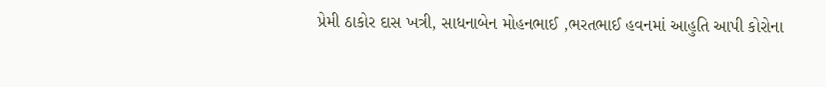પ્રેમી ઠાકોર દાસ ખત્રી, સાધનાબેન મોહનભાઈ ,ભરતભાઈ હવનમાં આહુતિ આપી કોરોના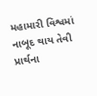મહામારી વિશ્વમાં નાબૂદ થાય તેવી પ્રાર્થના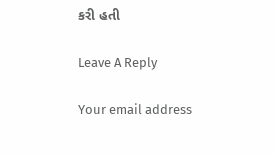કરી હતી

Leave A Reply

Your email address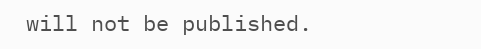will not be published.